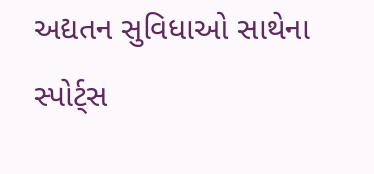અદ્યતન સુવિધાઓ સાથેના સ્પોર્ટ્સ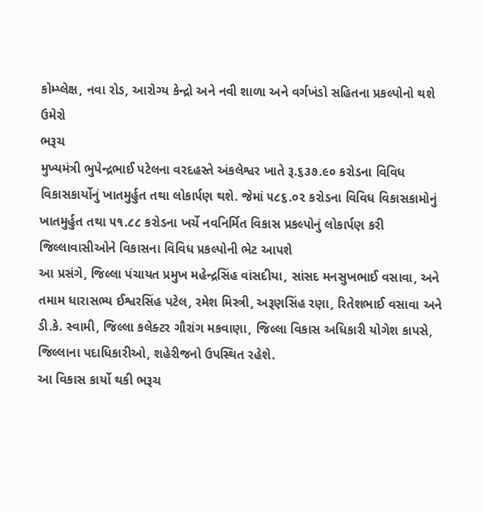કોમ્પ્લેક્ષ, નવા રોડ, આરોગ્ય કેન્દ્રો અને નવી શાળા અને વર્ગખંડો સહિતના પ્રકલ્પોનો થશે ઉમેરો
ભરૂચ
મુખ્યમંત્રી ભુપેન્દ્રભાઈ પટેલના વરદહસ્તે અંકલેશ્વર ખાતે રૂ.૬૩૭.૯૦ કરોડના વિવિધ વિકાસકાર્યોનું ખાતમુર્હુત તથા લોકાર્પણ થશે. જેમાં ૫૮૬.૦૨ કરોડના વિવિધ વિકાસકામોનું ખાતમુર્હુત તથા ૫૧.૮૮ કરોડના ખર્ચે નવનિર્મિત વિકાસ પ્રકલ્પોનું લોકાર્પણ કરી જિલ્લાવાસીઓને વિકાસના વિવિધ પ્રકલ્પોની ભેટ આપશે
આ પ્રસંગે, જિલ્લા પંચાયત પ્રમુખ મહેન્દ્રસિંહ વાંસદીયા, સાંસદ મનસુખભાઈ વસાવા, અને તમામ ધારાસભ્ય ઈશ્વરસિંહ પટેલ, રમેશ મિસ્ત્રી, અરૂણસિંહ રણા, રિતેશભાઈ વસાવા અને ડી.કે. સ્વામી, જિલ્લા કલેક્ટર ગૌરાંગ મકવાણા, જિલ્લા વિકાસ અધિકારી યોગેશ કાપસે, જિલ્લાના પદાધિકારીઓ, શહેરીજનો ઉપસ્થિત રહેશે.
આ વિકાસ કાર્યો થકી ભરૂચ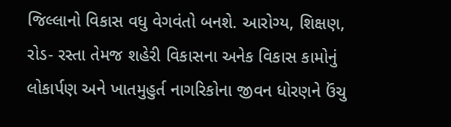જિલ્લાનો વિકાસ વધુ વેગવંતો બનશે. આરોગ્ય, શિક્ષણ, રોડ- રસ્તા તેમજ શહેરી વિકાસના અનેક વિકાસ કામોનું લોકાર્પણ અને ખાતમુહુર્ત નાગરિકોના જીવન ધોરણને ઉંચુ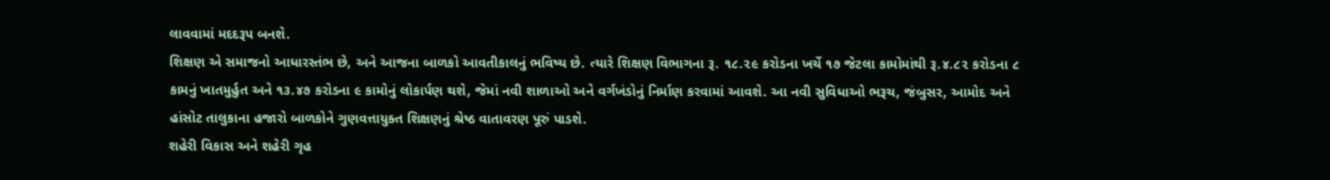લાવવામાં મદદરૂપ બનશે.
શિક્ષણ એ સમાજનો આધારસ્તંભ છે, અને આજના બાળકો આવતીકાલનું ભવિષ્ય છે. ત્યારે શિક્ષણ વિભાગના રૂ. ૧૮.૨૯ કરોડના ખર્ચે ૧૭ જેટલા કામોમાંથી રૂ.૪.૮૨ કરોડના ૮ કામનું ખાતમુર્હુત અને ૧૩.૪૭ કરોડના ૯ કામોનું લોકાર્પણ થશે, જેમાં નવી શાળાઓ અને વર્ગખંડોનું નિર્માણ કરવામાં આવશે. આ નવી સુવિધાઓ ભરૂચ, જંબુસર, આમોદ અને હાંસોટ તાલુકાના હજારો બાળકોને ગુણવત્તાયુક્ત શિક્ષણનું શ્રેષ્ઠ વાતાવરણ પૂરું પાડશે.
શહેરી વિકાસ અને શહેરી ગૃહ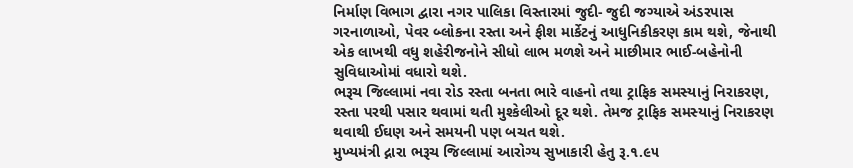નિર્માણ વિભાગ દ્વારા નગર પાલિકા વિસ્તારમાં જુદી- જુદી જગ્યાએ અંડરપાસ ગરનાળાઓ, પેવર બ્લોકના રસ્તા અને ફીશ માર્કેટનું આધુનિકીકરણ કામ થશે, જેનાથી એક લાખથી વધુ શહેરીજનોને સીધો લાભ મળશે અને માછીમાર ભાઈ-બહેનોની સુવિધાઓમાં વધારો થશે.
ભરૂચ જિલ્લામાં નવા રોડ રસ્તા બનતા ભારે વાહનો તથા ટ્રાફિક સમસ્યાનું નિરાકરણ, રસ્તા પરથી પસાર થવામાં થતી મુશ્કેલીઓ દૂર થશે. તેમજ ટ્રાફિક સમસ્યાનું નિરાકરણ થવાથી ઈઘણ અને સમયની પણ બચત થશે.
મુખ્યમંત્રી દ્નારા ભરૂચ જિલ્લામાં આરોગ્ય સુખાકારી હેતુ રૂ.૧.૯૫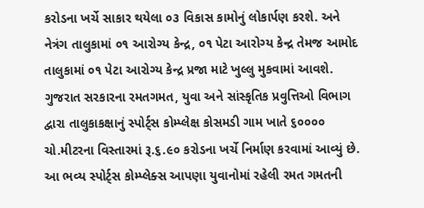કરોડના ખર્ચે સાકાર થયેલા ૦૩ વિકાસ કામોનું લોકાર્પણ કરશે. અને નેત્રંગ તાલુકામાં ૦૧ આરોગ્ય કેન્દ્ર, ૦૧ પેટા આરોગ્ય કેન્દ્ર તેમજ આમોદ તાલુકામાં ૦૧ પેટા આરોગ્ય કેન્દ્ર પ્રજા માટે ખુલ્લુ મુકવામાં આવશે.
ગુજરાત સરકારના રમતગમત, યુવા અને સાંસ્કૃતિક પ્રવુત્તિઓ વિભાગ દ્વારા તાલુકાકક્ષાનું સ્પોર્ટ્સ કોમ્પ્લેક્ષ કોસમડી ગામ ખાતે ૬૦૦૦૦ ચો.મીટરના વિસ્તારમાં રૂ.૬.૯૦ કરોડના ખર્ચે નિર્માણ કરવામાં આવ્યું છે. આ ભવ્ય સ્પોર્ટ્સ કોમ્પ્લેક્સ આપણા યુવાનોમાં રહેલી રમત ગમતની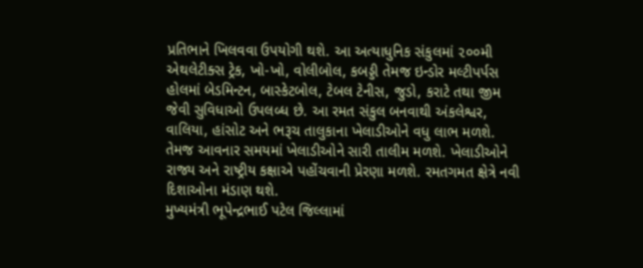પ્રતિભાને ખિલવવા ઉપયોગી થશે. આ અત્યાધુનિક સંકુલમાં ૨૦૦મી એથલેટીક્સ ટ્રેક, ખો-ખો, વોલીબોલ, કબડ્ડી તેમજ ઇન્ડોર મલ્ટીપર્પસ હોલમાં બેડમિન્ટન, બાસ્કેટબોલ, ટેબલ ટેનીસ, જુડો, કરાટે તથા જીમ જેવી સુવિધાઓ ઉપલબ્ધ છે. આ રમત સંકુલ બનવાથી અંકલેશ્વર, વાલિયા, હાંસોટ અને ભરૂચ તાલુકાના ખેલાડીઓને વધુ લાભ મળશે. તેમજ આવનાર સમયમાં ખેલાડીઓને સારી તાલીમ મળશે. ખેલાડીઓને રાજ્ય અને રાષ્ટ્રીય કક્ષાએ પહોંચવાની પ્રેરણા મળશે. રમતગમત ક્ષેત્રે નવી દિશાઓના મંડાણ થશે.
મુખ્યમંત્રી ભૂપેન્દ્રભાઈ પટેલ જિલ્લામાં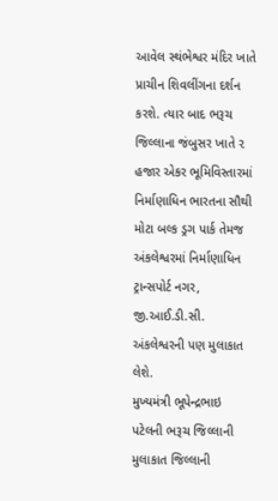આવેલ સ્થંભેશ્વર મંદિર ખાતે પ્રાચીન શિવલીંગના દર્શન કરશે. ત્યાર બાદ ભરૂચ જિલ્લાના જંબુસર ખાતે ૨ હજાર એકર ભૂમિવિસ્તારમાં નિર્માણાધિન ભારતના સૌથી મોટા બલ્ક ડ્રગ પાર્ક તેમજ અંકલેશ્વરમાં નિર્માણાધિન ટ્રાન્સપોર્ટ નગર, જી.આઈ.ડી.સી. અંકલેશ્વરની પણ મુલાકાત લેશે.
મુખ્યમંત્રી ભૂપેન્દ્રભાઇ પટેલની ભરૂચ જિલ્લાની મુલાકાત જિલ્લાની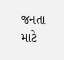જનતા માટે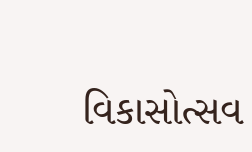વિકાસોત્સવ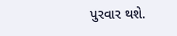પુરવાર થશે.